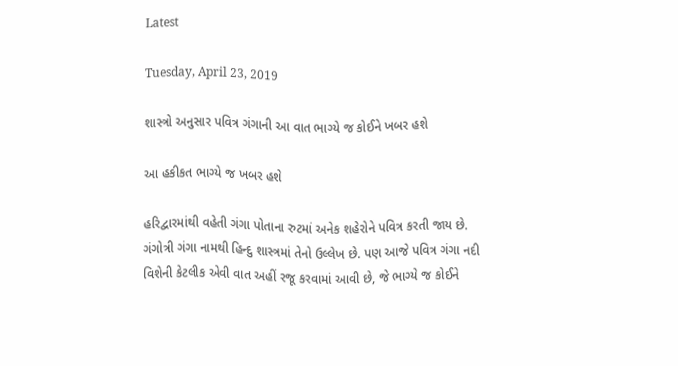Latest

Tuesday, April 23, 2019

શાસ્ત્રો અનુસાર પવિત્ર ગંગાની આ વાત ભાગ્યે જ કોઈને ખબર હશે

આ હકીકત ભાગ્યે જ ખબર હશે

હરિદ્વારમાંથી વહેતી ગંગા પોતાના રુટમાં અનેક શહેરોને પવિત્ર કરતી જાય છે. ગંગોત્રી ગંગા નામથી હિન્દુ શાસ્ત્રમાં તેનો ઉલ્લેખ છે. પણ આજે પવિત્ર ગંગા નદી વિશેની કેટલીક એવી વાત અહીં રજૂ કરવામાં આવી છે, જે ભાગ્યે જ કોઈને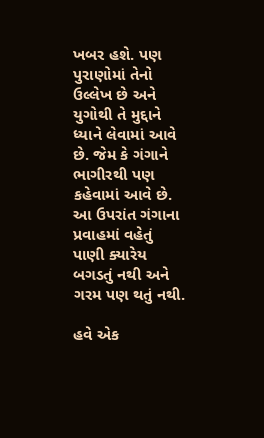ખબર હશે. પણ પુરાણોમાં તેનો ઉલ્લેખ છે અને યુગોથી તે મુદ્દાને ધ્યાને લેવામાં આવે છે. જેમ કે ગંગાને ભાગીરથી પણ કહેવામાં આવે છે. આ ઉપરાંત ગંગાના પ્રવાહમાં વહેતું પાણી ક્યારેય બગડતું નથી અને ગરમ પણ થતું નથી.

હવે એક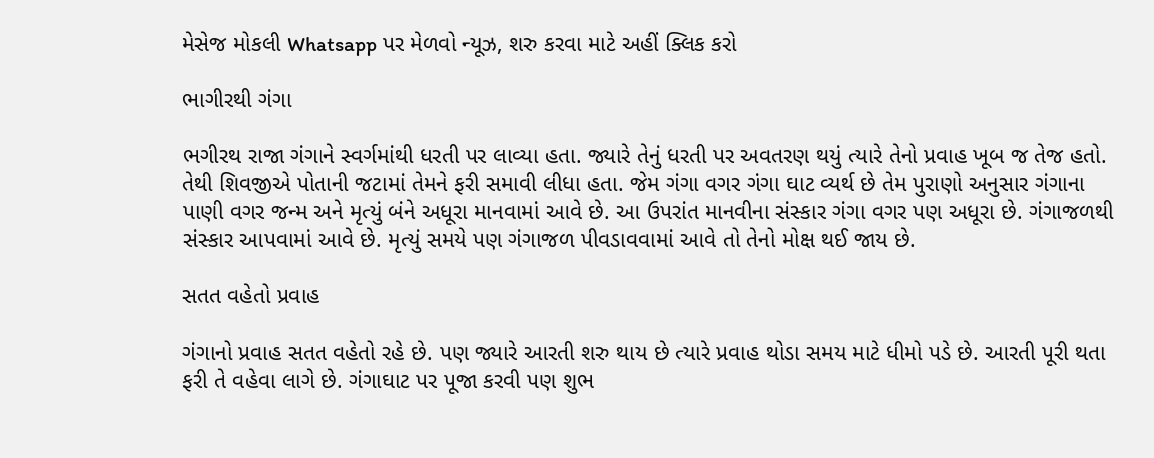મેસેજ મોકલી Whatsapp પર મેળવો ન્યૂઝ, શરુ કરવા માટે અહીં ક્લિક કરો

ભાગીરથી ગંગા

ભગીરથ રાજા ગંગાને સ્વર્ગમાંથી ધરતી પર લાવ્યા હતા. જ્યારે તેનું ધરતી પર અવતરણ થયું ત્યારે તેનો પ્રવાહ ખૂબ જ તેજ હતો. તેથી શિવજીએ પોતાની જટામાં તેમને ફરી સમાવી લીધા હતા. જેમ ગંગા વગર ગંગા ઘાટ વ્યર્થ છે તેમ પુરાણો અનુસાર ગંગાના પાણી વગર જન્મ અને મૃત્યું બંને અધૂરા માનવામાં આવે છે. આ ઉપરાંત માનવીના સંસ્કાર ગંગા વગર પણ અધૂરા છે. ગંગાજળથી સંસ્કાર આપવામાં આવે છે. મૃત્યું સમયે પણ ગંગાજળ પીવડાવવામાં આવે તો તેનો મોક્ષ થઈ જાય છે.

સતત વહેતો પ્રવાહ

ગંગાનો પ્રવાહ સતત વહેતો રહે છે. પણ જ્યારે આરતી શરુ થાય છે ત્યારે પ્રવાહ થોડા સમય માટે ધીમો પડે છે. આરતી પૂરી થતા ફરી તે વહેવા લાગે છે. ગંગાઘાટ પર પૂજા કરવી પણ શુભ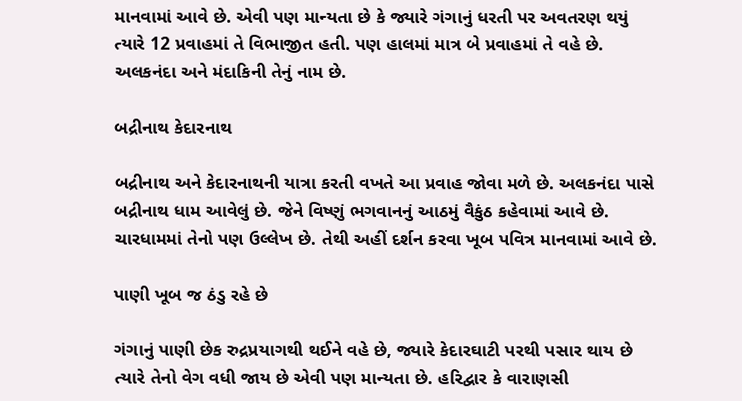માનવામાં આવે છે. એવી પણ માન્યતા છે કે જ્યારે ગંગાનું ધરતી પર અવતરણ થયું ત્યારે 12 પ્રવાહમાં તે વિભાજીત હતી. પણ હાલમાં માત્ર બે પ્રવાહમાં તે વહે છે. અલકનંદા અને મંદાકિની તેનું નામ છે.

બદ્રીનાથ કેદારનાથ

બદ્રીનાથ અને કેદારનાથની યાત્રા કરતી વખતે આ પ્રવાહ જોવા મળે છે. અલકનંદા પાસે બદ્રીનાથ ધામ આવેલું છે. જેને વિષ્ણું ભગવાનનું આઠમું વૈકુંઠ કહેવામાં આવે છે. ચારધામમાં તેનો પણ ઉલ્લેખ છે. તેથી અહીં દર્શન કરવા ખૂબ પવિત્ર માનવામાં આવે છે.

પાણી ખૂબ જ ઠંડુ રહે છે

ગંગાનું પાણી છેક રુદ્રપ્રયાગથી થઈને વહે છે, જ્યારે કેદારઘાટી પરથી પસાર થાય છે ત્યારે તેનો વેગ વધી જાય છે એવી પણ માન્યતા છે. હરિદ્વાર કે વારાણસી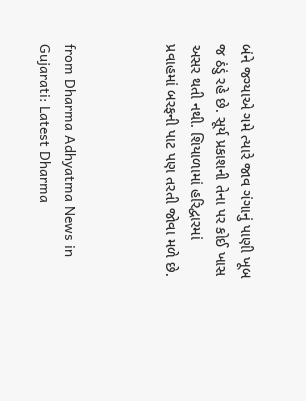બંને જગ્યાએ ગમે ત્યારે જાવ ગંગાનું પાણી ખૂબ જ ઠંડું રહે છે. સૂર્ય પ્રકાશની તેના પર કોઈ ખાસ અસર થતી નથી. શિયાળામાં હરિદ્વારમાં પ્રવાહમાં બરફની પાટ પણ તરતી જોવા મળે છે.



from Dharma Adhyatma News in Gujarati: Latest Dharma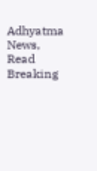Adhyatma News, Read Breaking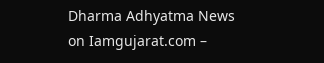Dharma Adhyatma News on Iamgujarat.com –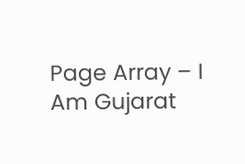Page Array – I Am Gujarat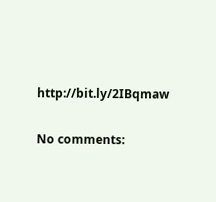http://bit.ly/2IBqmaw

No comments: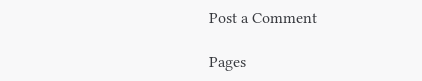Post a Comment

Pages